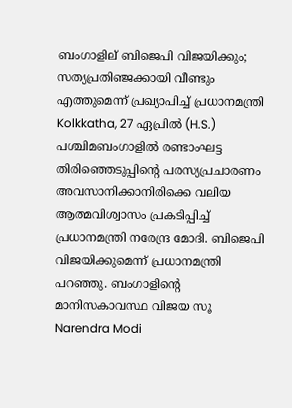ബംഗാളില് ബിജെപി വിജയിക്കും; സത്യപ്രതിഞ്ജക്കായി വീണ്ടും എത്തുമെന്ന് പ്രഖ്യാപിച്ച് പ്രധാനമന്ത്രി
Kolkkatha, 27 ഏപ്രില്‍ (H.S.) പശ്ചിമബംഗാളില്‍ രണ്ടാംഘട്ട തിരിഞ്ഞെടുപ്പിന്റെ പരസ്യപ്രചാരണം അവസാനിക്കാനിരിക്കെ വലിയ ആത്മവിശ്വാസം പ്രകടിപ്പിച്ച് പ്രധാനമന്ത്രി നരേന്ദ്ര മോദി. ബിജെപി വിജയിക്കുമെന്ന് പ്രധാനമന്ത്രി പറഞ്ഞു. ബംഗാളിന്റെ മാനിസകാവസ്ഥ വിജയ സൂ
Narendra Modi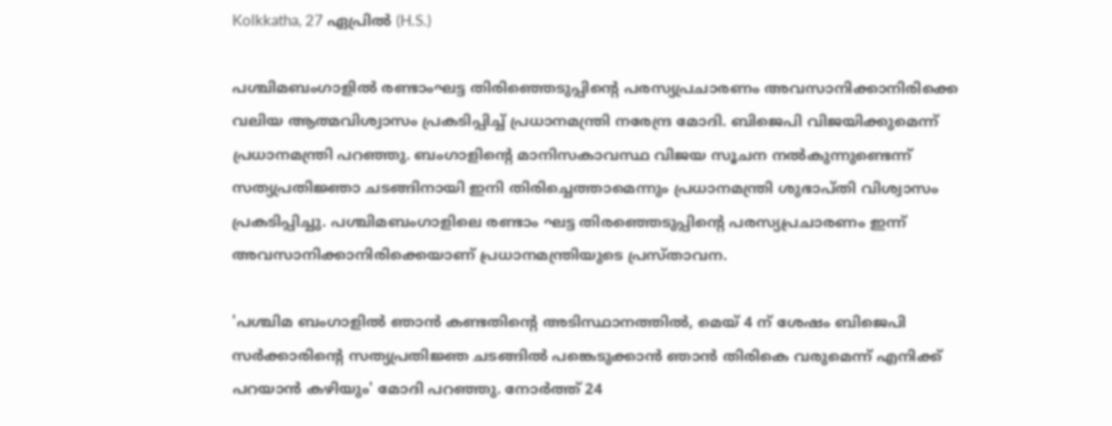Kolkkatha, 27 ഏപ്രില്‍ (H.S.)

പശ്ചിമബംഗാളില്‍ രണ്ടാംഘട്ട തിരിഞ്ഞെടുപ്പിന്റെ പരസ്യപ്രചാരണം അവസാനിക്കാനിരിക്കെ വലിയ ആത്മവിശ്വാസം പ്രകടിപ്പിച്ച് പ്രധാനമന്ത്രി നരേന്ദ്ര മോദി. ബിജെപി വിജയിക്കുമെന്ന് പ്രധാനമന്ത്രി പറഞ്ഞു. ബംഗാളിന്റെ മാനിസകാവസ്ഥ വിജയ സൂചന നല്‍കുന്നുണ്ടെന്ന് സത്യപ്രതിജ്ഞാ ചടങ്ങിനായി ഇനി തിരിച്ചെത്താമെന്നും പ്രധാനമന്ത്രി ശുഭാപ്തി വിശ്വാസം പ്രകടിപ്പിച്ചു. പശ്ചിമബംഗാളിലെ രണ്ടാം ഘട്ട തിരഞ്ഞെടുപ്പിന്റെ പരസ്യപ്രചാരണം ഇന്ന് അവസാനിക്കാനിരിക്കെയാണ് പ്രധാനമന്ത്രിയുടെ പ്രസ്താവന.

'പശ്ചിമ ബംഗാളില്‍ ഞാന്‍ കണ്ടതിന്റെ അടിസ്ഥാനത്തില്‍, മെയ് 4 ന് ശേഷം ബിജെപി സര്‍ക്കാരിന്റെ സത്യപ്രതിജ്ഞ ചടങ്ങില്‍ പങ്കെടുക്കാന്‍ ഞാന്‍ തിരികെ വരുമെന്ന് എനിക്ക് പറയാന്‍ കഴിയും' മോദി പറഞ്ഞു. നോര്‍ത്ത് 24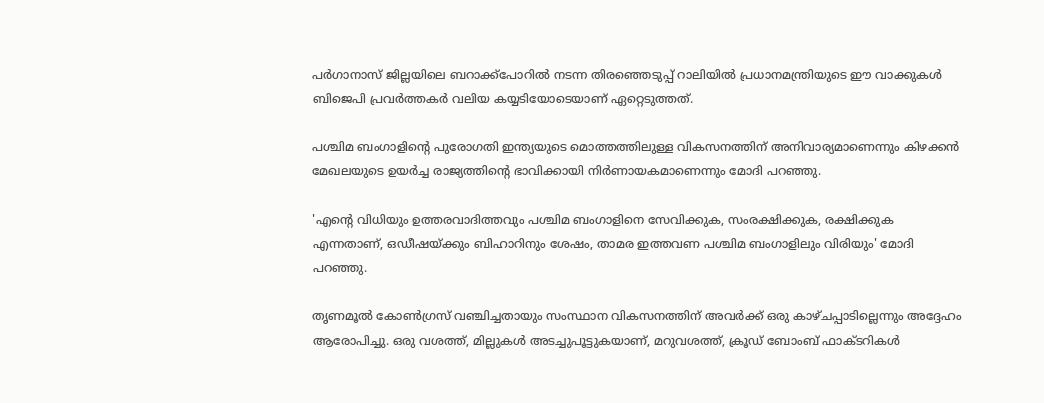പര്‍ഗാനാസ് ജില്ലയിലെ ബറാക്ക്പോറില്‍ നടന്ന തിരഞ്ഞെടുപ്പ് റാലിയില്‍ പ്രധാനമന്ത്രിയുടെ ഈ വാക്കുകള്‍ ബിജെപി പ്രവര്‍ത്തകര്‍ വലിയ കയ്യടിയോടെയാണ് ഏറ്റെടുത്തത്.

പശ്ചിമ ബംഗാളിന്റെ പുരോഗതി ഇന്ത്യയുടെ മൊത്തത്തിലുള്ള വികസനത്തിന് അനിവാര്യമാണെന്നും കിഴക്കന്‍ മേഖലയുടെ ഉയര്‍ച്ച രാജ്യത്തിന്റെ ഭാവിക്കായി നിര്‍ണായകമാണെന്നും മോദി പറഞ്ഞു.

'എന്റെ വിധിയും ഉത്തരവാദിത്തവും പശ്ചിമ ബംഗാളിനെ സേവിക്കുക, സംരക്ഷിക്കുക, രക്ഷിക്കുക എന്നതാണ്, ഒഡീഷയ്ക്കും ബിഹാറിനും ശേഷം, താമര ഇത്തവണ പശ്ചിമ ബംഗാളിലും വിരിയും' മോദി പറഞ്ഞു.

തൃണമൂല്‍ കോണ്‍ഗ്രസ് വഞ്ചിച്ചതായും സംസ്ഥാന വികസനത്തിന് അവര്‍ക്ക് ഒരു കാഴ്ചപ്പാടില്ലെന്നും അദ്ദേഹം ആരോപിച്ചു. ഒരു വശത്ത്, മില്ലുകള്‍ അടച്ചുപൂട്ടുകയാണ്, മറുവശത്ത്, ക്രൂഡ് ബോംബ് ഫാക്ടറികള്‍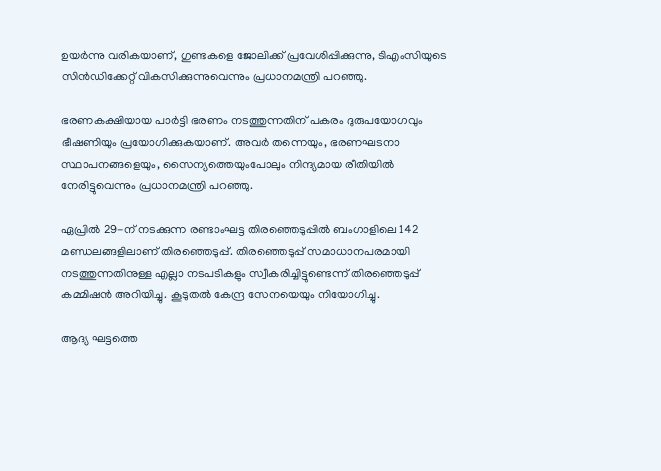ഉയര്‍ന്നു വരികയാണ്, ഗുണ്ടകളെ ജോലിക്ക് പ്രവേശിപ്പിക്കുന്നു, ടിഎംസിയുടെ സിന്‍ഡിക്കേറ്റ് വികസിക്കുന്നുവെന്നും പ്രധാനമന്ത്രി പറഞ്ഞു.

ഭരണകക്ഷിയായ പാര്‍ട്ടി ഭരണം നടത്തുന്നതിന് പകരം ദുരുപയോഗവും ഭീഷണിയും പ്രയോഗിക്കുകയാണ്. അവര്‍ തന്നെയും, ഭരണഘടനാ സ്ഥാപനങ്ങളെയും, സൈന്യത്തെയുംപോലും നിന്ദ്യമായ രീതിയില്‍ നേരിട്ടുവെന്നും പ്രധാനമന്ത്രി പറഞ്ഞു.

ഏപ്രില്‍ 29-ന് നടക്കുന്ന രണ്ടാംഘട്ട തിരഞ്ഞെടുപ്പില്‍ ബംഗാളിലെ 142 മണ്ഡലങ്ങളിലാണ് തിരഞ്ഞെടുപ്പ്. തിരഞ്ഞെടുപ്പ് സമാധാനപരമായി നടത്തുന്നതിനുള്ള എല്ലാ നടപടികളും സ്വീകരിച്ചിട്ടുണ്ടെന്ന് തിരഞ്ഞെടുപ്പ് കമ്മിഷന്‍ അറിയിച്ചു. കൂടുതല്‍ കേന്ദ്ര സേനയെയും നിയോഗിച്ചു.

ആദ്യ ഘട്ടത്തെ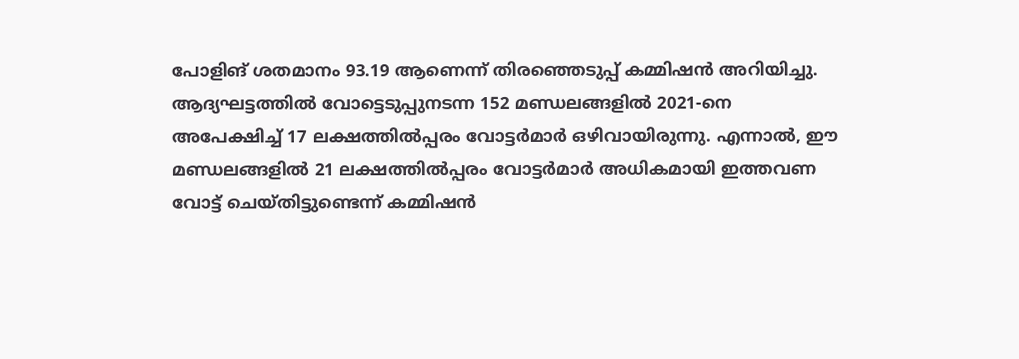പോളിങ് ശതമാനം 93.19 ആണെന്ന് തിരഞ്ഞെടുപ്പ് കമ്മിഷന്‍ അറിയിച്ചു. ആദ്യഘട്ടത്തില്‍ വോട്ടെടുപ്പുനടന്ന 152 മണ്ഡലങ്ങളില്‍ 2021-നെ അപേക്ഷിച്ച് 17 ലക്ഷത്തില്‍പ്പരം വോട്ടര്‍മാര്‍ ഒഴിവായിരുന്നു. എന്നാല്‍, ഈ മണ്ഡലങ്ങളില്‍ 21 ലക്ഷത്തില്‍പ്പരം വോട്ടര്‍മാര്‍ അധികമായി ഇത്തവണ വോട്ട് ചെയ്തിട്ടുണ്ടെന്ന് കമ്മിഷന്‍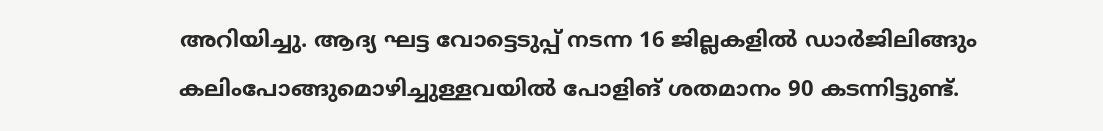അറിയിച്ചു. ആദ്യ ഘട്ട വോട്ടെടുപ്പ് നടന്ന 16 ജില്ലകളില്‍ ഡാര്‍ജിലിങ്ങും കലിംപോങ്ങുമൊഴിച്ചുള്ളവയില്‍ പോളിങ് ശതമാനം 90 കടന്നിട്ടുണ്ട്.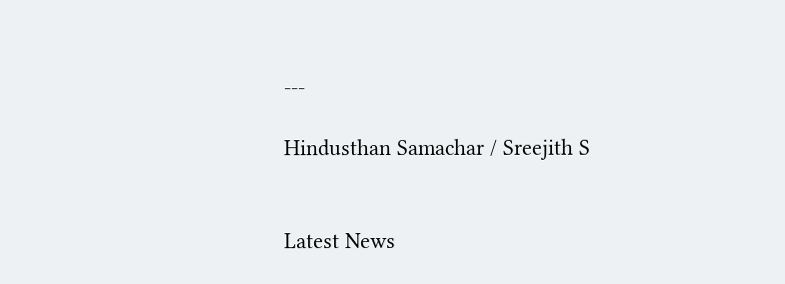---

Hindusthan Samachar / Sreejith S


Latest News